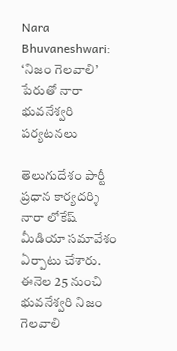Nara Bhuvaneshwari: ‘నిజం గెలవాలి’ పేరుతో నారా భువనేశ్వరి పర్యటనలు

తెలుగుదేశం పార్టీ ప్రధాన కార్యదర్శి నారా లోకేష్ మీడియా సమావేశం ఏర్పాటు చేశారు. ఈనెల 25 నుంచి భువనేశ్వరి నిజం గెలవాలి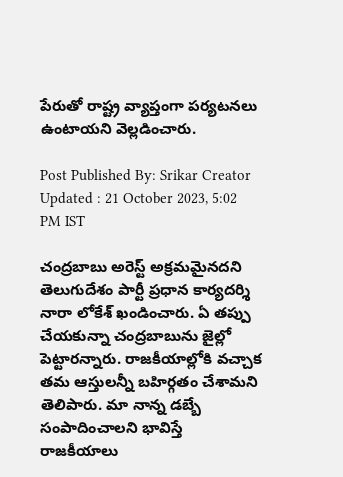పేరుతో రాష్ట్ర వ్యాప్తంగా పర్యటనలు ఉంటాయని వెల్లడించారు.

Post Published By: Srikar Creator
Updated : 21 October 2023, 5:02 PM IST

చంద్రబాబు అరెస్ట్ అక్రమమైనదని తెలుగుదేశం పార్టీ ప్రధాన కార్యదర్శి నారా లోకేశ్ ఖండించారు. ఏ తప్పు చేయకున్నా చంద్రబాబును జైల్లో పెట్టారన్నారు. రాజకీయాల్లోకి వచ్చాక తమ ఆస్తులన్నీ బహిర్గతం చేశామని తెలిపారు. మా నాన్న డబ్బే సంపాదించాలని భావిస్తే రాజకీయాలు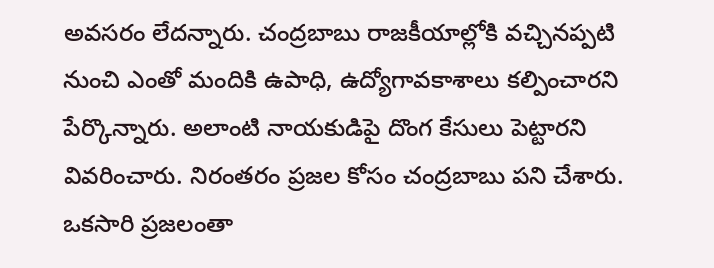అవసరం లేదన్నారు. చంద్రబాబు రాజకీయాల్లోకి వచ్చినప్పటి నుంచి ఎంతో మందికి ఉపాధి, ఉద్యోగావకాశాలు కల్పించారని పేర్కొన్నారు. అలాంటి నాయకుడిపై దొంగ కేసులు పెట్టారని వివరించారు. నిరంతరం ప్రజల కోసం చంద్రబాబు పని చేశారు. ఒకసారి ప్రజలంతా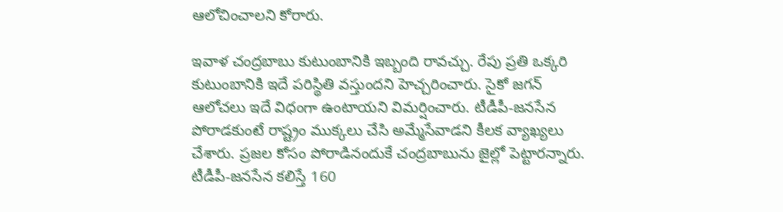ఆలోచించాలని కోరారు.

ఇవాళ చంద్రబాబు కుటుంబానికి ఇబ్బంది రావచ్చు. రేపు ప్రతి ఒక్కరి కుటుంబానికి ఇదే పరిస్థితి వస్తుందని హెచ్చరించారు. సైకో జగన్ ఆలోచలు ఇదే విధంగా ఉంటాయని విమర్షించారు. టీడీపీ-జనసేన పోరాడకుంటే రాష్ట్రం ముక్కలు చేసి అమ్మేసేవాడని కీలక వ్యాఖ్యలు చేశారు. ప్రజల కోసం పోరాడినందుకే చంద్రబాబును జైల్లో పెట్టారన్నారు. టీడీపీ-జనసేన కలిస్తే 160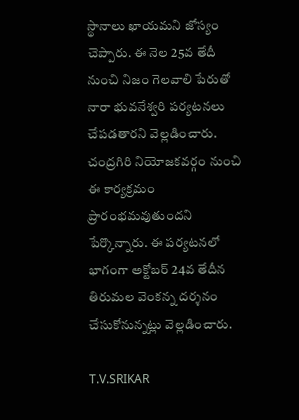స్థానాలు ఖాయమని జోస్యం చెప్పారు. ఈ నెల 25వ తేదీ నుంచి నిజం గెలవాలి పేరుతో నారా భువనేశ్వరి పర్యటనలు చేపడతారని వెల్లడించారు. చంద్రగిరి నియోజకవర్గం నుంచి ఈ కార్యక్రమం ప్రారంభమవుతుందని పేర్కొన్నారు. ఈ పర్యటనలో భాగంగా అక్టోబర్ 24వ తేదీన తిరుమల వెంకన్న దర్శనం చేసుకోనున్నట్లు వెల్లడించారు.

T.V.SRIKAR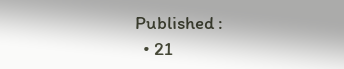Published :
  • 21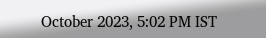October 2023, 5:02 PM IST